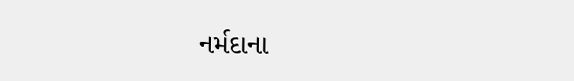નર્મદાના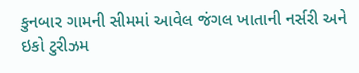કુનબાર ગામની સીમમાં આવેલ જંગલ ખાતાની નર્સરી અને ઇકો ટુરીઝમ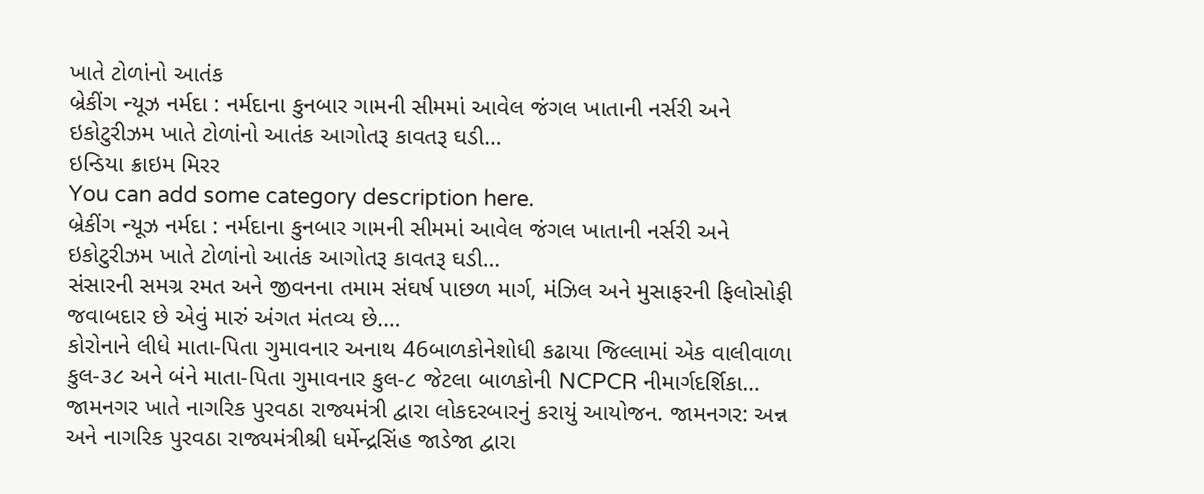ખાતે ટોળાંનો આતંક
બ્રેકીંગ ન્યૂઝ નર્મદા : નર્મદાના કુનબાર ગામની સીમમાં આવેલ જંગલ ખાતાની નર્સરી અને ઇકોટુરીઝમ ખાતે ટોળાંનો આતંક આગોતરૂ કાવતરૂ ઘડી…
ઇન્ડિયા ક્રાઇમ મિરર
You can add some category description here.
બ્રેકીંગ ન્યૂઝ નર્મદા : નર્મદાના કુનબાર ગામની સીમમાં આવેલ જંગલ ખાતાની નર્સરી અને ઇકોટુરીઝમ ખાતે ટોળાંનો આતંક આગોતરૂ કાવતરૂ ઘડી…
સંસારની સમગ્ર રમત અને જીવનના તમામ સંઘર્ષ પાછળ માર્ગ, મંઝિલ અને મુસાફરની ફિલોસોફી જવાબદાર છે એવું મારું અંગત મંતવ્ય છે.…
કોરોનાને લીધે માતા-પિતા ગુમાવનાર અનાથ 46બાળકોનેશોધી કઢાયા જિલ્લામાં એક વાલીવાળા કુલ-૩૮ અને બંને માતા-પિતા ગુમાવનાર કુલ-૮ જેટલા બાળકોની NCPCR નીમાર્ગદર્શિકા…
જામનગર ખાતે નાગરિક પુરવઠા રાજ્યમંત્રી દ્વારા લોકદરબારનું કરાયું આયોજન. જામનગર: અન્ન અને નાગરિક પુરવઠા રાજ્યમંત્રીશ્રી ધર્મેન્દ્રસિંહ જાડેજા દ્વારા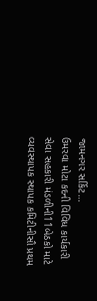જામનગર સર્કિટ…
ઉમરવા મોટા કદની વિવિધ કાર્યકારી સેવા સહકારી મંડળીની11બેઠકો માટે વ્યવસ્થાપક સ્થાપક કમિટીનીસૌ પ્રથમ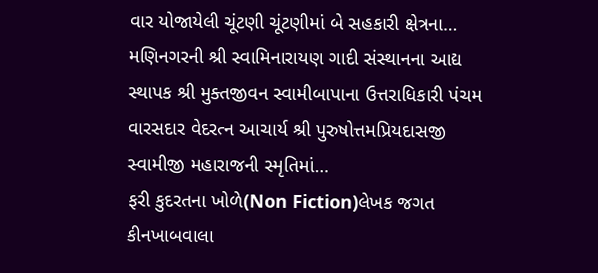વાર યોજાયેલી ચૂંટણી ચૂંટણીમાં બે સહકારી ક્ષેત્રના…
મણિનગરની શ્રી સ્વામિનારાયણ ગાદી સંસ્થાનના આદ્ય સ્થાપક શ્રી મુક્તજીવન સ્વામીબાપાના ઉત્તરાધિકારી પંચમ વારસદાર વેદરત્ન આચાર્ય શ્રી પુરુષોત્તમપ્રિયદાસજી સ્વામીજી મહારાજની સ્મૃતિમાં…
ફરી કુદરતના ખોળે(Non Fiction)લેખક જગત કીનખાબવાલા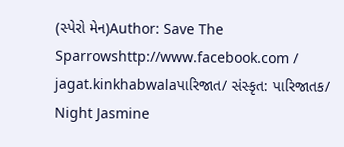(સ્પેરો મેન)Author: Save The Sparrowshttp://www.facebook.com / jagat.kinkhabwalaપારિજાત/ સંસ્કૃત: પારિજાતક/ Night Jasmine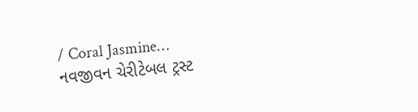/ Coral Jasmine…
નવજીવન ચેરીટેબલ ટ્રસ્ટ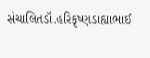સંચાલિતડૉ.હરિકૃષ્ણડાહ્યાભાઈ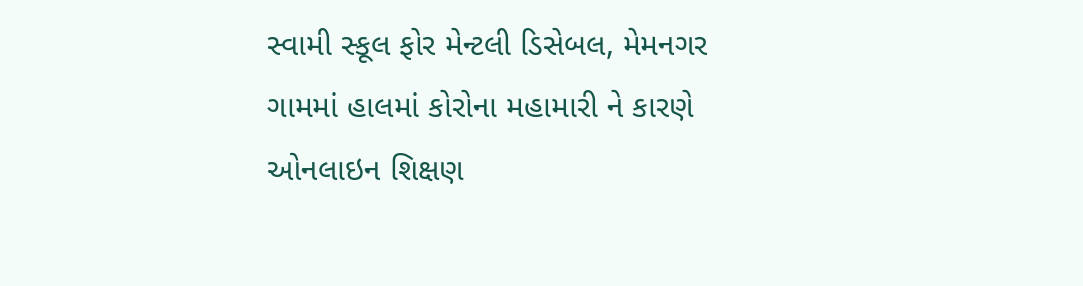સ્વામી સ્કૂલ ફોર મેન્ટલી ડિસેબલ, મેમનગર ગામમાં હાલમાં કોરોના મહામારી ને કારણે ઓનલાઇન શિક્ષણ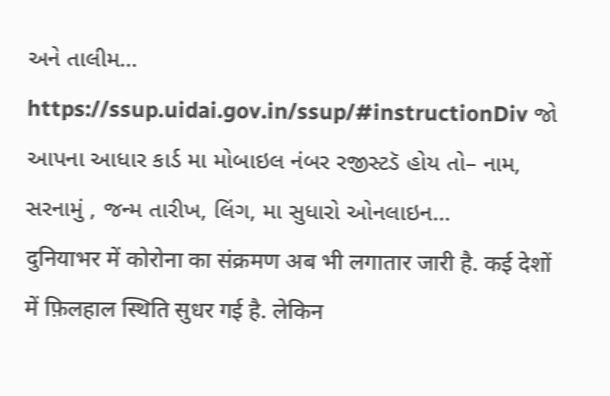અને તાલીમ…
https://ssup.uidai.gov.in/ssup/#instructionDiv જો આપના આધાર કાર્ડ મા મોબાઇલ નંબર રજીસ્ટડૅ હોય તો– નામ, સરનામું , જન્મ તારીખ, લિંગ, મા સુધારો ઓનલાઇન…
दुनियाभर में कोरोना का संक्रमण अब भी लगातार जारी है. कई देशों में फ़िलहाल स्थिति सुधर गई है. लेकिन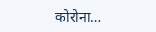कोरोना…